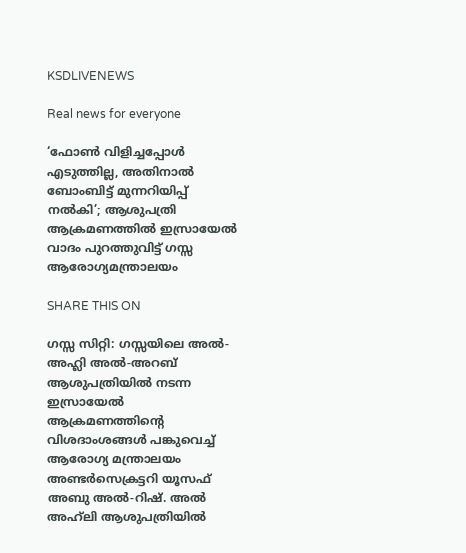KSDLIVENEWS

Real news for everyone

‘ഫോൺ വിളിച്ചപ്പോൾ എടുത്തില്ല, അതിനാൽ ബോംബിട്ട് മുന്നറിയിപ്പ് നൽകി’; ആശുപത്രി ആക്രമണത്തിൽ ഇസ്രായേൽ വാദം പുറത്തുവിട്ട് ഗസ്സ ആരോഗ്യമന്ത്രാലയം

SHARE THIS ON

ഗസ്സ സിറ്റി: ഗസ്സയിലെ അൽ-അഹ്ലി അൽ-അറബ് ആശുപത്രിയിൽ നടന്ന ഇസ്രായേൽ ആക്രമണത്തിന്റെ വിശദാംശങ്ങൾ പങ്കുവെച്ച് ആരോഗ്യ മന്ത്രാലയം അണ്ടർസെക്രട്ടറി യൂസഫ് അബു അൽ-റിഷ്. അൽ അഹ്‌ലി ആശുപത്രിയിൽ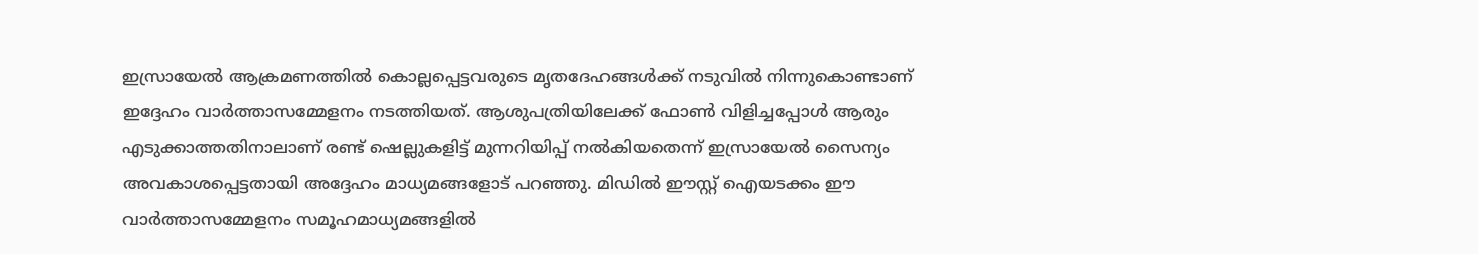ഇസ്രായേൽ ആക്രമണത്തിൽ കൊല്ലപ്പെട്ടവരുടെ മൃതദേഹങ്ങൾക്ക് നടുവിൽ നിന്നുകൊണ്ടാണ് ഇദ്ദേഹം വാർത്താസമ്മേളനം നടത്തിയത്. ആശുപത്രിയിലേക്ക് ഫോൺ വിളിച്ചപ്പോൾ ആരും എടുക്കാത്തതിനാലാണ് രണ്ട് ഷെല്ലുകളിട്ട് മുന്നറിയിപ്പ് നൽകിയതെന്ന് ഇസ്രായേൽ സൈന്യം അവകാശപ്പെട്ടതായി അദ്ദേഹം മാധ്യമങ്ങളോട് പറഞ്ഞു. മിഡിൽ ഈസ്റ്റ് ഐയടക്കം ഈ വാർത്താസമ്മേളനം സമൂഹമാധ്യമങ്ങളിൽ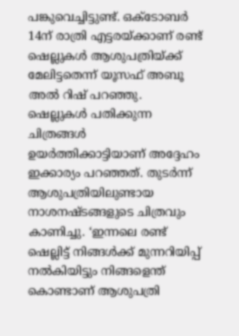പങ്കുവെച്ചിട്ടുണ്ട്. ഒക്‌ടോബർ 14ന് രാത്രി എട്ടരയ്ക്കാണ് രണ്ട്‌ ഷെല്ലുകൾ ആശുപത്രിയ്ക്ക് മേലിട്ടതെന്ന് യൂസഫ് അബൂ അൽ റിഷ് പറഞ്ഞു. ഷെല്ലുകൾ പതിക്കുന്ന ചിത്രങ്ങൾ ഉയർത്തിക്കാട്ടിയാണ് അദ്ദേഹം ഇക്കാര്യം പറഞ്ഞത്. തുടർന്ന് ആശുപത്രിയിലുണ്ടായ നാശനഷ്ടങ്ങളുടെ ചിത്രവും കാണിച്ചു. ‘ഇന്നലെ രണ്ട് ഷെല്ലിട്ട് നിങ്ങൾക്ക് മുന്നറിയിപ്പ് നൽകിയിട്ടും നിങ്ങളെന്ത് കൊണ്ടാണ് ആശുപത്രി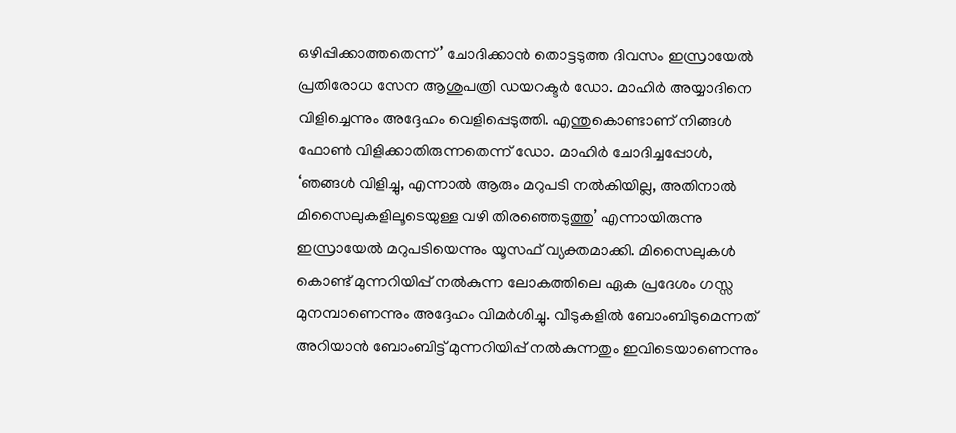ഒഴിപ്പിക്കാത്തതെന്ന്’ ചോദിക്കാൻ തൊട്ടടുത്ത ദിവസം ഇസ്രായേൽ പ്രതിരോധ സേന ആശുപത്രി ഡയറക്ടർ ഡോ. മാഹിർ അയ്യാദിനെ വിളിച്ചെന്നും അദ്ദേഹം വെളിപ്പെടുത്തി. എന്തുകൊണ്ടാണ് നിങ്ങൾ ഫോൺ വിളിക്കാതിരുന്നതെന്ന് ഡോ. മാഹിർ ചോദിച്ചപ്പോൾ, ‘ഞങ്ങൾ വിളിച്ചു, എന്നാൽ ആരും മറുപടി നൽകിയില്ല, അതിനാൽ മിസൈലുകളിലൂടെയുള്ള വഴി തിരഞ്ഞെടുത്തു’ എന്നായിരുന്നു ഇസ്രായേൽ മറുപടിയെന്നും യൂസഫ് വ്യക്തമാക്കി. മിസൈലുകൾ കൊണ്ട് മുന്നറിയിപ്പ് നൽകുന്ന ലോകത്തിലെ ഏക പ്രദേശം ഗസ്സ മുനമ്പാണെന്നും അദ്ദേഹം വിമർശിച്ചു. വീടുകളിൽ ബോംബിടുമെന്നത് അറിയാൻ ബോംബിട്ട് മുന്നറിയിപ്പ് നൽകുന്നതും ഇവിടെയാണെന്നും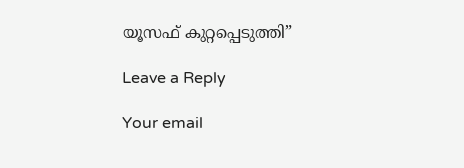യൂസഫ് കുറ്റപ്പെടുത്തി”

Leave a Reply

Your email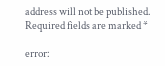address will not be published. Required fields are marked *

error: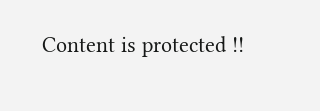Content is protected !!